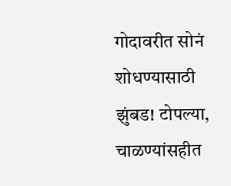गोदावरीत सोनं शोधण्यासाठी झुंबड! टोपल्या, चाळण्यांसहीत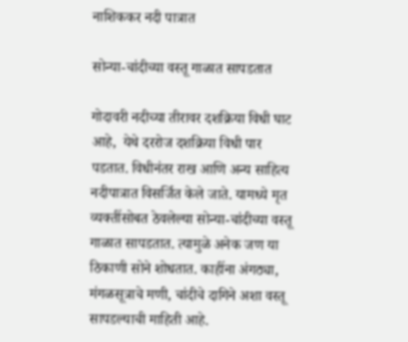नाशिककर नदी पात्रात

सोन्या-चांदीच्या वस्तू गाळात सापडतात

गोदावरी नदीच्या तीरावर दशक्रिया विधी घाट आहे,  येथे दररोज दशक्रिया विधी पार पडतात. विधीनंतर राख आणि अन्य साहित्य नदीपात्रात विसर्जित केले जाते. यामध्ये मृत व्यक्तींसोबत ठेवलेल्या सोन्या-चांदीच्या वस्तू गाळात सापडतात. त्यामुळे अनेक जण या ठिकाणी सोने शोधतात. काहींना अंगठ्या, मंगळसूत्राचे मणी, चांदीचे दागिने अशा वस्तू सापडल्याची माहिती आहे.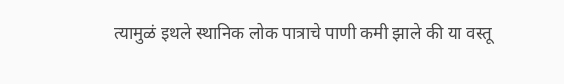त्यामुळं इथले स्थानिक लोक पात्राचे पाणी कमी झाले की या वस्तू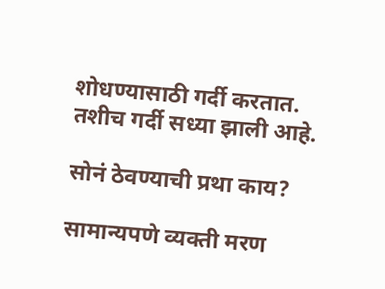शोधण्यासाठी गर्दी करतात. तशीच गर्दी सध्या झाली आहे.

सोनं ठेवण्याची प्रथा काय?

सामान्यपणे व्यक्ती मरण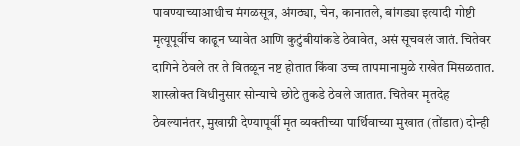पावण्याच्याआधीच मंगळसूत्र, अंगठ्या, चेन, कानातले, बांगड्या इत्यादी गोष्टी मृत्यूपूर्वीच काढून घ्यावेत आणि कुटुंबीयांकडे ठेवावेत, असं सूचवलं जातं. चितेवर दागिने ठेवले तर ते वितळून नष्ट होतात किंवा उच्च तापमानामुळे राखेत मिसळतात. शास्त्रोक्त विधीनुसार सोन्याचे छोटे तुकडे ठेवले जातात. चितेवर मृतदेह ठेवल्यानंतर, मुखाग्नी देण्यापूर्वी मृत व्यक्तीच्या पार्थिवाच्या मुखात (तोंडात) दोन्ही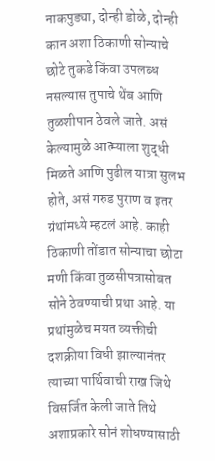नाकपुड्या, दोन्ही डोळे, दोन्ही कान अशा ठिकाणी सोन्याचे छोटे तुकडे किंवा उपलब्ध नसल्यास तुपाचे थेंब आणि तुळशीपान ठेवले जाते. असं केल्यामुळे आत्म्याला शुद्धी मिळते आणि पुढील यात्रा सुलभ होते, असं गरुड पुराण व इतर ग्रंथांमध्ये म्हटलं आहे. काही ठिकाणी तोंडात सोन्याचा छोटा मणी किंवा तुळसीपत्रासोबत सोने ठेवण्याची प्रथा आहे. या प्रथांमुळेच मयत व्यक्तीची दशक्रीया विधी झाल्यानंतर त्याच्या पार्थिवाची राख जिथे विसर्जित केली जाते तिथे अशाप्रकारे सोनं शोधण्यासाठी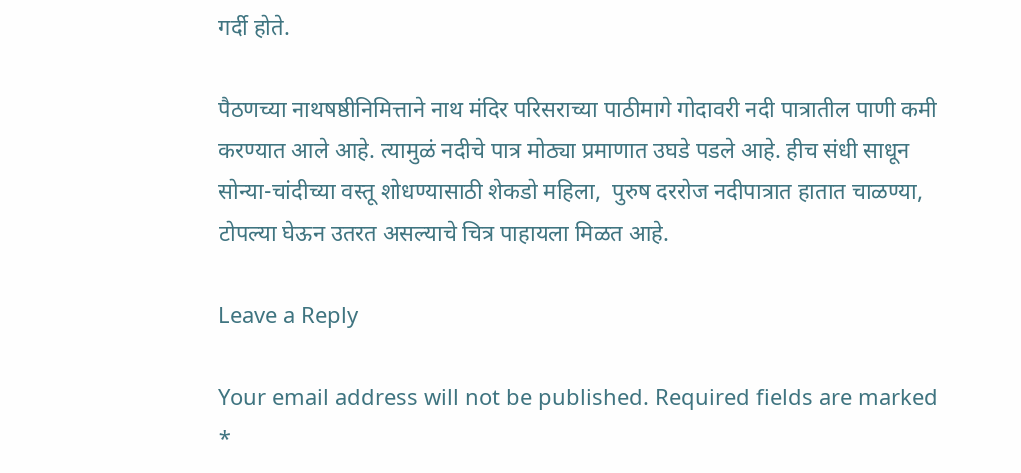गर्दी होते.

पैठणच्या नाथषष्ठीनिमित्ताने नाथ मंदिर परिसराच्या पाठीमागे गोदावरी नदी पात्रातील पाणी कमी करण्यात आले आहे. त्यामुळं नदीचे पात्र मोठ्या प्रमाणात उघडे पडले आहे. हीच संधी साधून सोन्या-चांदीच्या वस्तू शोधण्यासाठी शेकडो महिला,  पुरुष दररोज नदीपात्रात हातात चाळण्या, टोपल्या घेऊन उतरत असल्याचे चित्र पाहायला मिळत आहे.

Leave a Reply

Your email address will not be published. Required fields are marked *